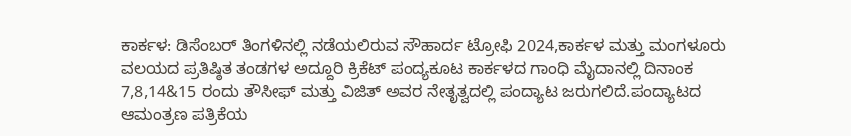ಕಾರ್ಕಳ: ಡಿಸೆಂಬರ್ ತಿಂಗಳಿನಲ್ಲಿ ನಡೆಯಲಿರುವ ಸೌಹಾರ್ದ ಟ್ರೋಫಿ 2024,ಕಾರ್ಕಳ ಮತ್ತು ಮಂಗಳೂರು ವಲಯದ ಪ್ರತಿಷ್ಠಿತ ತಂಡಗಳ ಅದ್ದೂರಿ ಕ್ರಿಕೆಟ್ ಪಂದ್ಯಕೂಟ ಕಾರ್ಕಳದ ಗಾಂಧಿ ಮೈದಾನಲ್ಲಿ ದಿನಾಂಕ 7,8,14&15 ರಂದು ತೌಸೀಫ್ ಮತ್ತು ವಿಜಿತ್ ಅವರ ನೇತೃತ್ವದಲ್ಲಿ ಪಂದ್ಯಾಟ ಜರುಗಲಿದೆ.ಪಂದ್ಯಾಟದ ಆಮಂತ್ರಣ ಪತ್ರಿಕೆಯ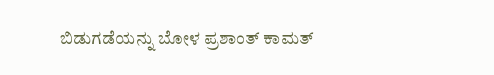ಬಿಡುಗಡೆಯನ್ನು ಬೋಳ ಪ್ರಶಾಂತ್ ಕಾಮತ್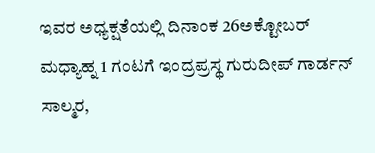ಇವರ ಅಧ್ಯಕ್ಷತೆಯಲ್ಲಿ ದಿನಾಂಕ 26ಅಕ್ಟೋಬರ್ ಮಧ್ಯಾಹ್ನ 1 ಗಂಟಗೆ ಇಂದ್ರಪ್ರಸ್ಥ ಗುರುದೀಪ್ ಗಾರ್ಡನ್ ಸಾಲ್ಮರ,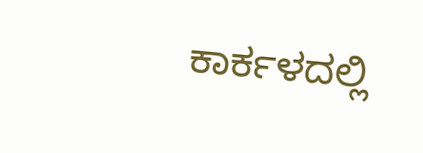ಕಾರ್ಕಳದಲ್ಲಿ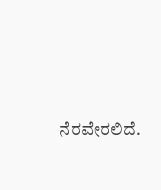ನೆರವೇರಲಿದೆ.